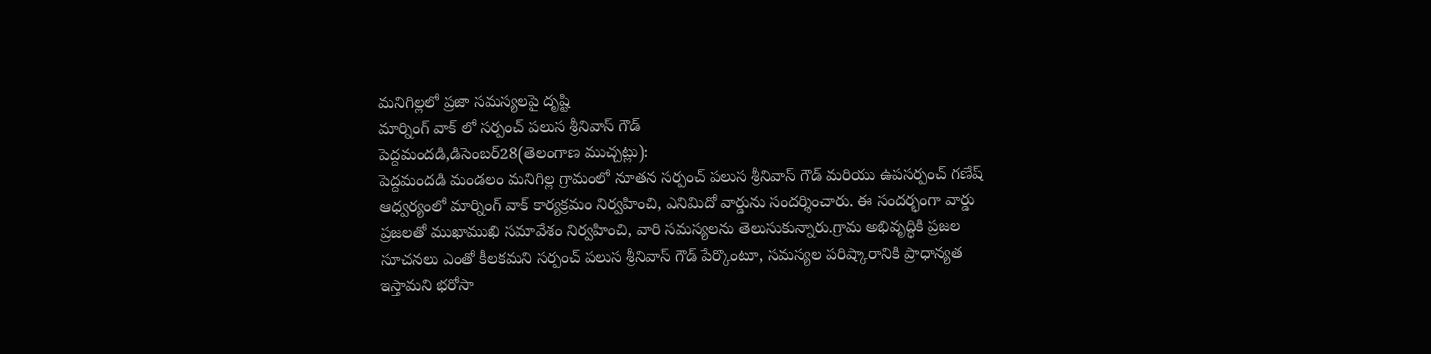మనిగిల్లలో ప్రజా సమస్యలపై దృష్టి
మార్నింగ్ వాక్ లో సర్పంచ్ పలుస శ్రీనివాస్ గౌడ్
పెద్దమందడి,డిసెంబర్28(తెలంగాణ ముచ్చట్లు):
పెద్దమందడి మండలం మనిగిల్ల గ్రామంలో నూతన సర్పంచ్ పలుస శ్రీనివాస్ గౌడ్ మరియు ఉపసర్పంచ్ గణేష్ ఆధ్వర్యంలో మార్నింగ్ వాక్ కార్యక్రమం నిర్వహించి, ఎనిమిదో వార్డును సందర్శించారు. ఈ సందర్భంగా వార్డు ప్రజలతో ముఖాముఖి సమావేశం నిర్వహించి, వారి సమస్యలను తెలుసుకున్నారు.గ్రామ అభివృద్ధికి ప్రజల సూచనలు ఎంతో కీలకమని సర్పంచ్ పలుస శ్రీనివాస్ గౌడ్ పేర్కొంటూ, సమస్యల పరిష్కారానికి ప్రాధాన్యత ఇస్తామని భరోసా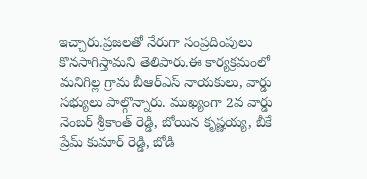ఇచ్చారు.ప్రజలతో నేరుగా సంప్రదింపులు కొనసాగిస్తామని తెలిపారు.ఈ కార్యక్రమంలో మనిగిల్ల గ్రామ బీఆర్ఎస్ నాయకులు, వార్డు సభ్యులు పాల్గొన్నారు. ముఖ్యంగా 2వ వార్డు నెంబర్ శ్రీకాంత్ రెడ్డి, బోయిన కృష్ణయ్య, బీకే ప్రేమ్ కుమార్ రెడ్డి, బోడి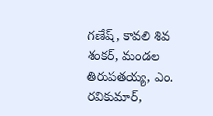గణేష్, కావలి శివ శంకర్, మండల తిరుపతయ్య, ఎం. రవికుమార్,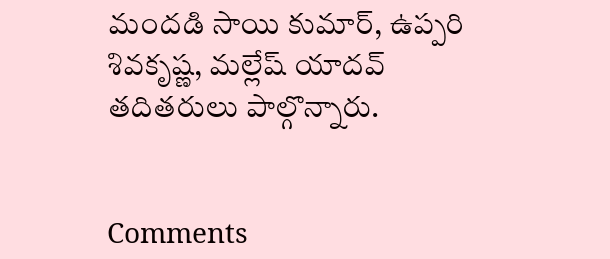మందడి సాయి కుమార్, ఉప్పరి శివకృష్ణ, మల్లేష్ యాదవ్ తదితరులు పాల్గొన్నారు.


Comments